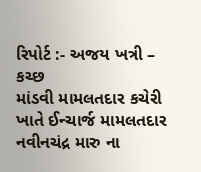રિપોર્ટ :- અજય ખત્રી – કચ્છ
માંડવી મામલતદાર કચેરી ખાતે ઈન્ચાર્જ મામલતદાર નવીનચંદ્ર મારુ ના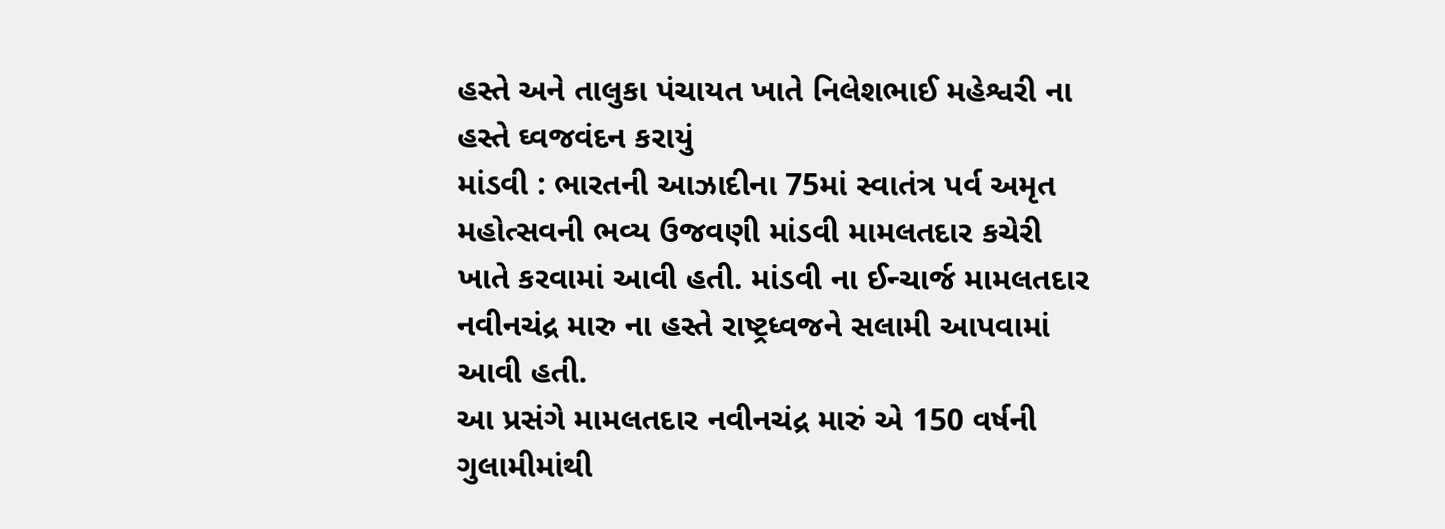હસ્તે અને તાલુકા પંચાયત ખાતે નિલેશભાઈ મહેશ્વરી ના હસ્તે ઘ્વજવંદન કરાયું
માંડવી : ભારતની આઝાદીના 75માં સ્વાતંત્ર પર્વ અમૃત મહોત્સવની ભવ્ય ઉજવણી માંડવી મામલતદાર કચેરી ખાતે કરવામાં આવી હતી. માંડવી ના ઈન્ચાર્જ મામલતદાર નવીનચંદ્ર મારુ ના હસ્તે રાષ્ટ્રધ્વજને સલામી આપવામાં આવી હતી.
આ પ્રસંગે મામલતદાર નવીનચંદ્ર મારું એ 150 વર્ષની ગુલામીમાંથી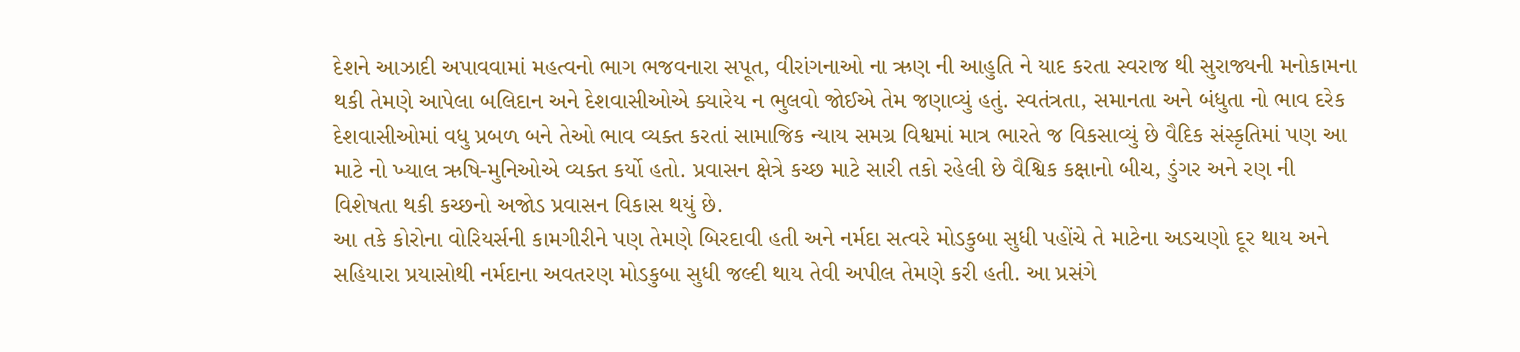દેશને આઝાદી અપાવવામાં મહત્વનો ભાગ ભજવનારા સપૂત, વીરાંગનાઓ ના ઋણ ની આહુતિ ને યાદ કરતા સ્વરાજ થી સુરાજ્યની મનોકામના થકી તેમણે આપેલા બલિદાન અને દેશવાસીઓએ ક્યારેય ન ભુલવો જોઈએ તેમ જણાવ્યું હતું. સ્વતંત્રતા, સમાનતા અને બંધુતા નો ભાવ દરેક દેશવાસીઓમાં વધુ પ્રબળ બને તેઓ ભાવ વ્યક્ત કરતાં સામાજિક ન્યાય સમગ્ર વિશ્વમાં માત્ર ભારતે જ વિકસાવ્યું છે વૈદિક સંસ્કૃતિમાં પણ આ માટે નો ખ્યાલ ઋષિ-મુનિઓએ વ્યક્ત કર્યો હતો. પ્રવાસન ક્ષેત્રે કચ્છ માટે સારી તકો રહેલી છે વૈશ્વિક કક્ષાનો બીચ, ડુંગર અને રણ ની વિશેષતા થકી કચ્છનો અજોડ પ્રવાસન વિકાસ થયું છે.
આ તકે કોરોના વોરિયર્સની કામગીરીને પણ તેમણે બિરદાવી હતી અને નર્મદા સત્વરે મોડકુબા સુધી પહોંચે તે માટેના અડચણો દૂર થાય અને સહિયારા પ્રયાસોથી નર્મદાના અવતરણ મોડકુબા સુધી જલ્દી થાય તેવી અપીલ તેમણે કરી હતી. આ પ્રસંગે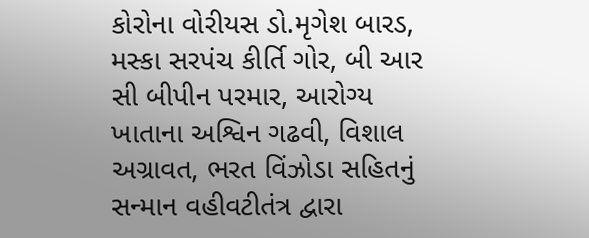કોરોના વોરીયસ ડો.મૃગેશ બારડ, મસ્કા સરપંચ કીર્તિ ગોર, બી આર સી બીપીન પરમાર, આરોગ્ય ખાતાના અશ્વિન ગઢવી, વિશાલ અગ્રાવત, ભરત વિંઝોડા સહિતનું સન્માન વહીવટીતંત્ર દ્વારા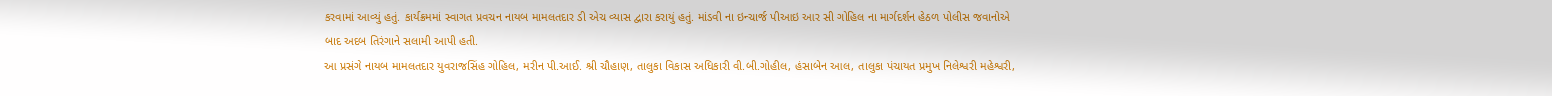કરવામાં આવ્યું હતું. કાર્યક્રમમાં સ્વાગત પ્રવચન નાયબ મામલતદાર ડી એચ વ્યાસ દ્વારા કરાયું હતું. માંડવી ના ઇન્ચાર્જ પીઆઇ આર સી ગોહિલ ના માર્ગદર્શન હેઠળ પોલીસ જવાનોએ બાદ અદબ તિરંગાને સલામી આપી હતી.
આ પ્રસંગે નાયબ મામલતદાર યુવરાજસિંહ ગોહિલ, મરીન પી.આઈ. શ્રી ચૌહાણ, તાલુકા વિકાસ અધિકારી વી.બી.ગોહીલ, હંસાબેન આલ, તાલુકા પંચાયત પ્રમુખ નિલેશ્વરી મહેશ્વરી,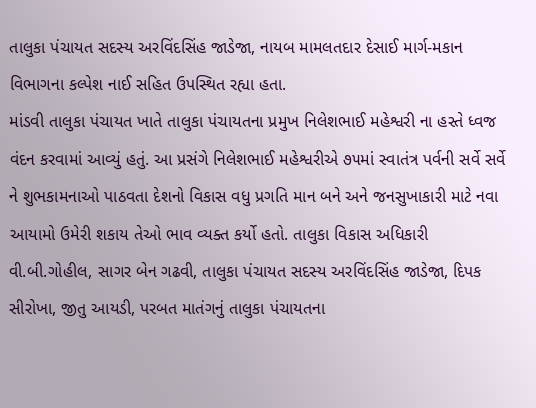તાલુકા પંચાયત સદસ્ય અરવિંદસિંહ જાડેજા, નાયબ મામલતદાર દેસાઈ માર્ગ-મકાન વિભાગના કલ્પેશ નાઈ સહિત ઉપસ્થિત રહ્યા હતા.
માંડવી તાલુકા પંચાયત ખાતે તાલુકા પંચાયતના પ્રમુખ નિલેશભાઈ મહેશ્વરી ના હસ્તે ધ્વજ વંદન કરવામાં આવ્યું હતું. આ પ્રસંગે નિલેશભાઈ મહેશ્વરીએ ૭૫માં સ્વાતંત્ર પર્વની સર્વે સર્વે ને શુભકામનાઓ પાઠવતા દેશનો વિકાસ વધુ પ્રગતિ માન બને અને જનસુખાકારી માટે નવા આયામો ઉમેરી શકાય તેઓ ભાવ વ્યક્ત કર્યો હતો. તાલુકા વિકાસ અધિકારી વી.બી.ગોહીલ, સાગર બેન ગઢવી, તાલુકા પંચાયત સદસ્ય અરવિંદસિંહ જાડેજા, દિપક સીરોખા, જીતુ આયડી, પરબત માતંગનું તાલુકા પંચાયતના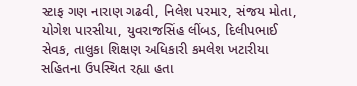સ્ટાફ ગણ નારાણ ગઢવી, નિલેશ પરમાર, સંજય મોતા, યોગેશ પારસીયા, યુવરાજસિંહ લીંબડ, દિલીપભાઈ સેવક, તાલુકા શિક્ષણ અધિકારી કમલેશ ખટારીયા સહિતના ઉપસ્થિત રહ્યા હતા